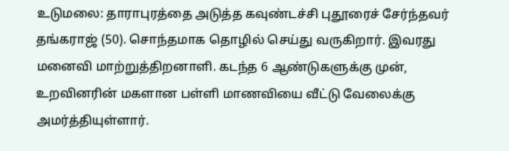உடுமலை: தாராபுரத்தை அடுத்த கவுண்டச்சி புதூரைச் சேர்ந்தவர் தங்கராஜ் (50). சொந்தமாக தொழில் செய்து வருகிறார். இவரது மனைவி மாற்றுத்திறனாளி. கடந்த 6 ஆண்டுகளுக்கு முன், உறவினரின் மகளான பள்ளி மாணவியை வீட்டு வேலைக்கு அமர்த்தியுள்ளார்.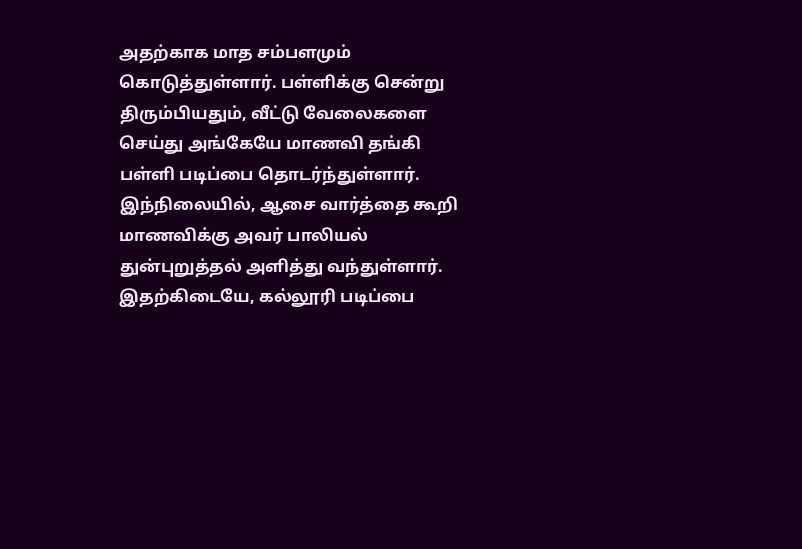அதற்காக மாத சம்பளமும் கொடுத்துள்ளார். பள்ளிக்கு சென்று திரும்பியதும், வீட்டு வேலைகளை செய்து அங்கேயே மாணவி தங்கி பள்ளி படிப்பை தொடர்ந்துள்ளார். இந்நிலையில், ஆசை வார்த்தை கூறி மாணவிக்கு அவர் பாலியல் துன்புறுத்தல் அளித்து வந்துள்ளார். இதற்கிடையே, கல்லூரி படிப்பை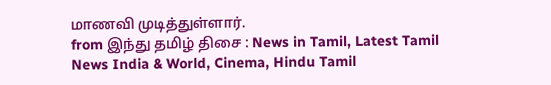மாணவி முடித்துள்ளார்.
from இந்து தமிழ் திசை : News in Tamil, Latest Tamil News India & World, Cinema, Hindu Tamil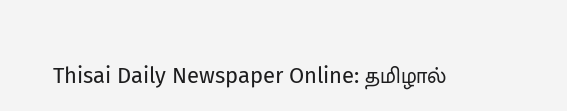Thisai Daily Newspaper Online: தமிழால்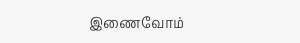இணைவோம்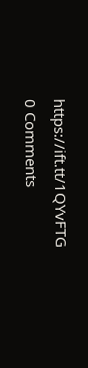https://ift.tt/1QYvFTG
0 Comments